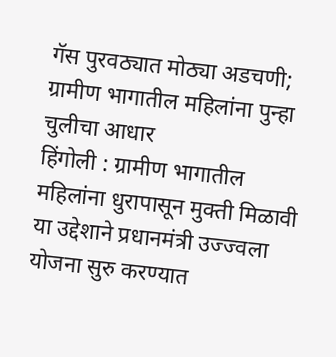गॅस पुरवठ्यात मोठ्या अडचणी; ग्रामीण भागातील महिलांना पुन्हा चुलीचा आधार
हिंगोली : ग्रामीण भागातील महिलांना धुरापासून मुक्ती मिळावी या उद्देशाने प्रधानमंत्री उज्ज्वला योजना सुरु करण्यात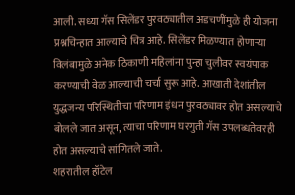आली. सध्या गॅस सिलेंडर पुरवठ्यातील अडचणींमुळे ही योजना प्रश्नचिन्हात आल्याचे चित्र आहे. सिलेंडर मिळण्यात होणाऱ्या विलंबामुळे अनेक ठिकाणी महिलांना पुन्हा चुलीवर स्वयंपाक करण्याची वेळ आल्याची चर्चा सुरू आहे. आखाती देशांतील युद्धजन्य परिस्थितीचा परिणाम इंधन पुरवठ्यावर होत असल्याचे बोलले जात असून, त्याचा परिणाम घरगुती गॅस उपलब्धतेवरही होत असल्याचे सांगितले जाते.
शहरातील हॉटेल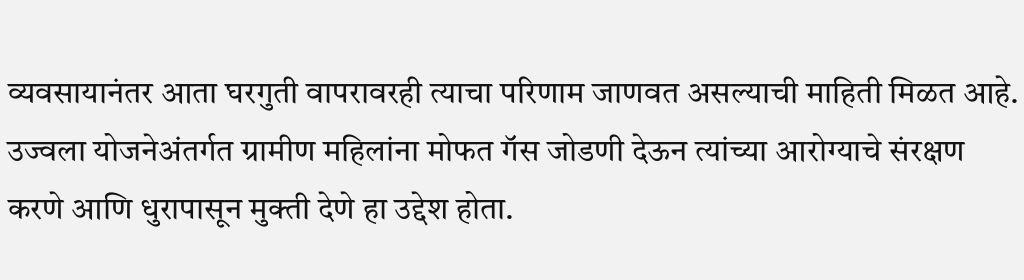व्यवसायानंतर आता घरगुती वापरावरही त्याचा परिणाम जाणवत असल्याची माहिती मिळत आहे. उज्वला योजनेअंतर्गत ग्रामीण महिलांना मोफत गॅस जोडणी देऊन त्यांच्या आरोग्याचे संरक्षण करणे आणि धुरापासून मुक्ती देणे हा उद्देश होता.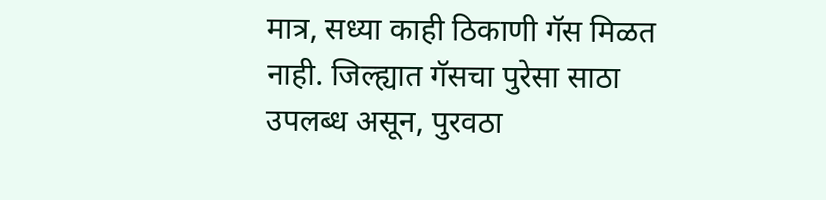मात्र, सध्या काही ठिकाणी गॅस मिळत नाही. जिल्ह्यात गॅसचा पुरेसा साठा उपलब्ध असून, पुरवठा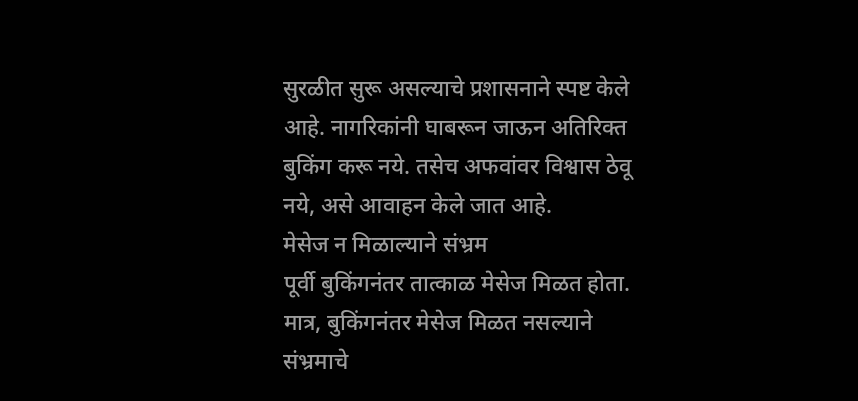सुरळीत सुरू असल्याचे प्रशासनाने स्पष्ट केले आहे. नागरिकांनी घाबरून जाऊन अतिरिक्त बुकिंग करू नये. तसेच अफवांवर विश्वास ठेवू नये, असे आवाहन केले जात आहे.
मेसेज न मिळाल्याने संभ्रम
पूर्वी बुकिंगनंतर तात्काळ मेसेज मिळत होता. मात्र, बुकिंगनंतर मेसेज मिळत नसल्याने संभ्रमाचे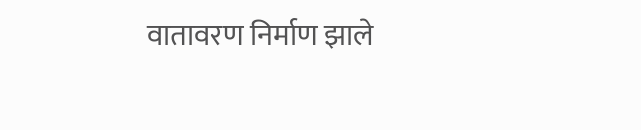वातावरण निर्माण झाले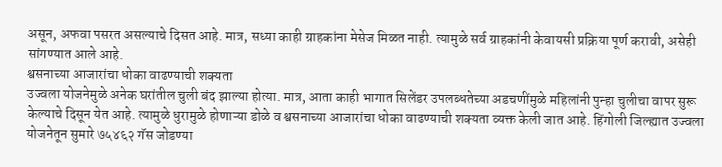असून, अफवा पसरत असल्याचे दिसत आहे. मात्र, सध्या काही ग्राहकांना मेसेज मिळत नाही. त्यामुळे सर्व ग्राहकांनी केवायसी प्रक्रिया पूर्ण करावी, असेही सांगण्यात आले आहे.
श्वसनाच्या आजारांचा धोका वाढण्याची शक्यता
उज्वला योजनेमुळे अनेक घरांतील चुली बंद झाल्या होत्या. मात्र, आता काही भागात सिलेंडर उपलब्धतेच्या अडचणींमुळे महिलांनी पुन्हा चुलीचा वापर सुरू केल्याचे दिसून येत आहे. त्यामुळे धुरामुळे होणाऱ्या डोळे व श्वसनाच्या आजारांचा धोका वाढण्याची शक्यता व्यक्त केली जात आहे. हिंगोली जिल्ह्यात उज्वला योजनेतून सुमारे ७५४६२ गॅस जोडण्या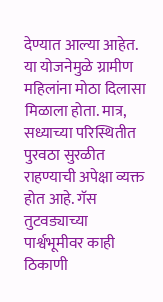देण्यात आल्या आहेत. या योजनेमुळे ग्रामीण महिलांना मोठा दिलासा मिळाला होता. मात्र, सध्याच्या परिस्थितीत पुरवठा सुरळीत राहण्याची अपेक्षा व्यक्त होत आहे. गॅस तुटवड्याच्या पार्श्वभूमीवर काही ठिकाणी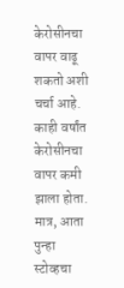केरोसीनचा वापर वाढू शकतो अशी चर्चा आहे. काही वर्षांत केरोसीनचा वापर कमी झाला होता. मात्र, आता पुन्हा स्टोव्हचा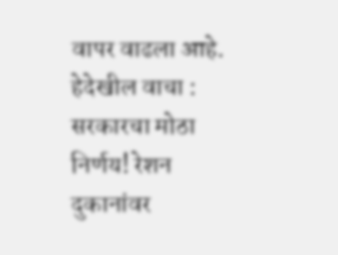वापर वाढला आहे.
हेदेखील वाचा : सरकारचा मोठा निर्णय! रेशन दुकानांवर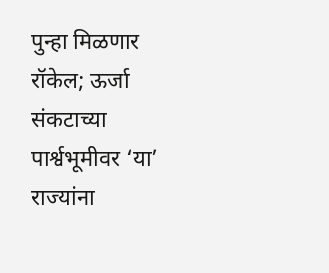पुन्हा मिळणार रॉकेल; ऊर्जा संकटाच्या पार्श्वभूमीवर ‘या’ राज्यांना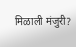मिळाली मंजुरी?